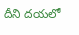దీని దయలో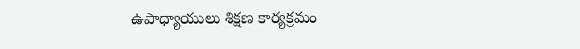ఉపాధ్యాయులు శిక్షణ కార్యక్రమం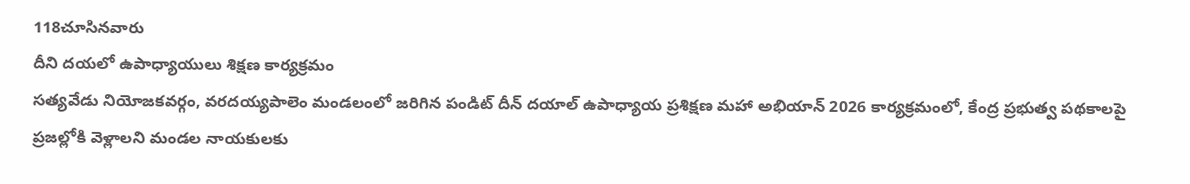118చూసినవారు
దీని దయలో ఉపాధ్యాయులు శిక్షణ కార్యక్రమం
సత్యవేడు నియోజకవర్గం, వరదయ్యపాలెం మండలంలో జరిగిన పండిట్ దీన్ దయాల్ ఉపాధ్యాయ ప్రశిక్షణ మహా అభియాన్ 2026 కార్యక్రమంలో, కేంద్ర ప్రభుత్వ పథకాలపై ప్రజల్లోకి వెళ్లాలని మండల నాయకులకు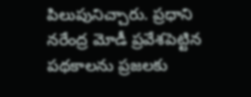పిలుపునిచ్చారు. ప్రధాని నరేంద్ర మోడీ ప్రవేశపెట్టిన పథకాలను ప్రజలకు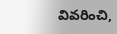వివరించి,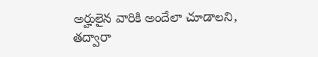అర్హులైన వారికి అందేలా చూడాలని, తద్వారా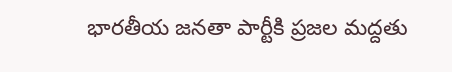భారతీయ జనతా పార్టీకి ప్రజల మద్దతు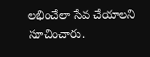లభించేలా సేవ చేయాలని సూచించారు.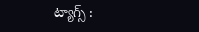ట్యాగ్స్ :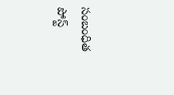సంబంధిత పోస్ట్